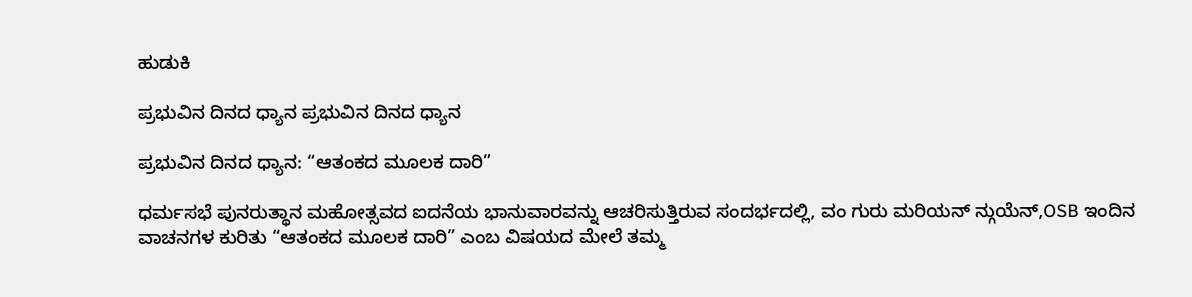ಹುಡುಕಿ

ಪ್ರಭುವಿನ ದಿನದ ಧ್ಯಾನ ಪ್ರಭುವಿನ ದಿನದ ಧ್ಯಾನ

ಪ್ರಭುವಿನ ದಿನದ ಧ್ಯಾನ: “ಆತಂಕದ ಮೂಲಕ ದಾರಿ”

ಧರ್ಮಸಭೆ ಪುನರುತ್ಥಾನ ಮಹೋತ್ಸವದ ಐದನೆಯ ಭಾನುವಾರವನ್ನು ಆಚರಿಸುತ್ತಿರುವ ಸಂದರ್ಭದಲ್ಲಿ, ವಂ ಗುರು ಮರಿಯನ್ ನ್ಗುಯೆನ್,OSB ಇಂದಿನ ವಾಚನಗಳ ಕುರಿತು “ಆತಂಕದ ಮೂಲಕ ದಾರಿ” ಎಂಬ ವಿಷಯದ ಮೇಲೆ ತಮ್ಮ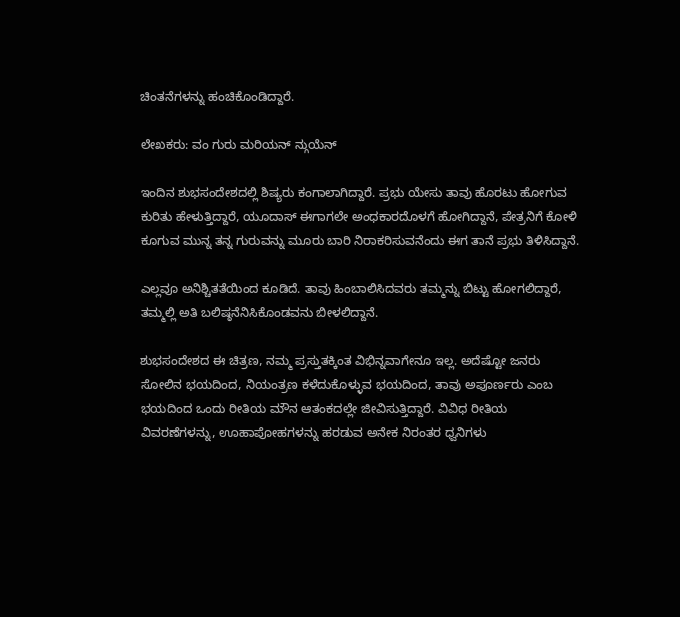ಚಿಂತನೆಗಳನ್ನು ಹಂಚಿಕೊಂಡಿದ್ದಾರೆ.

ಲೇಖಕರು: ವಂ ಗುರು ಮರಿಯನ್ ನ್ಗುಯೆನ್

ಇಂದಿನ ಶುಭಸಂದೇಶದಲ್ಲಿ ಶಿಷ್ಯರು ಕಂಗಾಲಾಗಿದ್ದಾರೆ. ಪ್ರಭು ಯೇಸು ತಾವು ಹೊರಟು ಹೋಗುವ ಕುರಿತು ಹೇಳುತ್ತಿದ್ದಾರೆ, ಯೂದಾಸ್ ಈಗಾಗಲೇ ಅಂಧಕಾರದೊಳಗೆ ಹೋಗಿದ್ದಾನೆ, ಪೇತ್ರನಿಗೆ ಕೋಳಿ ಕೂಗುವ ಮುನ್ನ ತನ್ನ ಗುರುವನ್ನು ಮೂರು ಬಾರಿ ನಿರಾಕರಿಸುವನೆಂದು ಈಗ ತಾನೆ ಪ್ರಭು ತಿಳಿಸಿದ್ದಾನೆ.

ಎಲ್ಲವೂ ಅನಿಶ್ಚಿತತೆಯಿಂದ ಕೂಡಿದೆ. ತಾವು ಹಿಂಬಾಲಿಸಿದವರು ತಮ್ಮನ್ನು ಬಿಟ್ಟು ಹೋಗಲಿದ್ದಾರೆ, ತಮ್ಮಲ್ಲಿ ಅತಿ ಬಲಿಷ್ಠನೆನಿಸಿಕೊಂಡವನು ಬೀಳಲಿದ್ದಾನೆ.

ಶುಭಸಂದೇಶದ ಈ ಚಿತ್ರಣ, ನಮ್ಮ ಪ್ರಸ್ತುತಕ್ಕಿಂತ ವಿಭಿನ್ನವಾಗೇನೂ ಇಲ್ಲ. ಅದೆಷ್ಟೋ ಜನರು ಸೋಲಿನ ಭಯದಿಂದ, ನಿಯಂತ್ರಣ ಕಳೆದುಕೊಳ್ಳುವ ಭಯದಿಂದ, ತಾವು ಅಪೂರ್ಣರು ಎಂಬ ಭಯದಿಂದ ಒಂದು ರೀತಿಯ ಮೌನ ಆತಂಕದಲ್ಲೇ ಜೀವಿಸುತ್ತಿದ್ದಾರೆ. ವಿವಿಧ ರೀತಿಯ ವಿವರಣೆಗಳನ್ನು, ಊಹಾಪೋಹಗಳನ್ನು ಹರಡುವ ಅನೇಕ ನಿರಂತರ ಧ್ವನಿಗಳು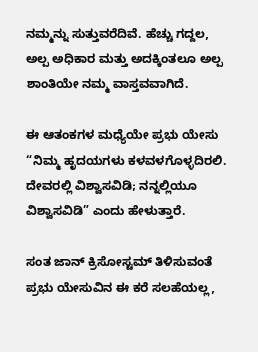ನಮ್ಮನ್ನು ಸುತ್ತುವರೆದಿವೆ. ಹೆಚ್ಚು ಗದ್ದಲ, ಅಲ್ಪ ಅಧಿಕಾರ ಮತ್ತು ಅದಕ್ಕಿಂತಲೂ ಅಲ್ಪ ಶಾಂತಿಯೇ ನಮ್ಮ ವಾಸ್ತವವಾಗಿದೆ.

ಈ ಆತಂಕಗಳ ಮಧ್ಯೆಯೇ ಪ್ರಭು ಯೇಸು “ನಿಮ್ಮ ಹೃದಯಗಳು ಕಳವಳಗೊಳ್ಳದಿರಲಿ. ದೇವರಲ್ಲಿ ವಿಶ್ವಾಸವಿಡಿ; ನನ್ನಲ್ಲಿಯೂ ವಿಶ್ವಾಸವಿಡಿ” ಎಂದು ಹೇಳುತ್ತಾರೆ.

ಸಂತ ಜಾನ್ ಕ್ರಿಸೋಸ್ಟಮ್ ತಿಳಿಸುವಂತೆ ಪ್ರಭು ಯೇಸುವಿನ ಈ ಕರೆ ಸಲಹೆಯಲ್ಲ,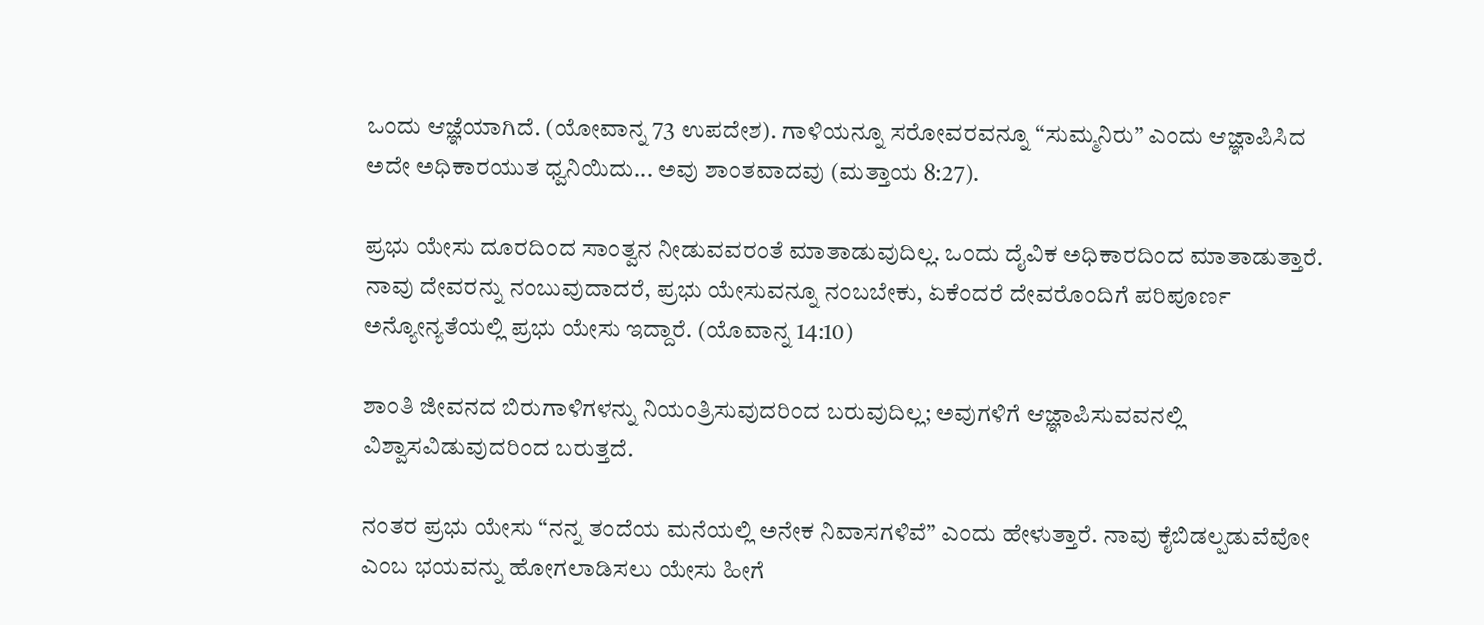ಒಂದು ಆಜ್ಞೆಯಾಗಿದೆ. (ಯೋವಾನ್ನ 73 ಉಪದೇಶ). ಗಾಳಿಯನ್ನೂ ಸರೋವರವನ್ನೂ “ಸುಮ್ಮನಿರು” ಎಂದು ಆಜ್ಞಾಪಿಸಿದ ಅದೇ ಅಧಿಕಾರಯುತ ಧ್ವನಿಯಿದು... ಅವು ಶಾಂತವಾದವು (ಮತ್ತಾಯ 8:27).

ಪ್ರಭು ಯೇಸು ದೂರದಿಂದ ಸಾಂತ್ವನ ನೀಡುವವರಂತೆ ಮಾತಾಡುವುದಿಲ್ಲ. ಒಂದು ದೈವಿಕ ಅಧಿಕಾರದಿಂದ ಮಾತಾಡುತ್ತಾರೆ. ನಾವು ದೇವರನ್ನು ನಂಬುವುದಾದರೆ, ಪ್ರಭು ಯೇಸುವನ್ನೂ ನಂಬಬೇಕು, ಏಕೆಂದರೆ ದೇವರೊಂದಿಗೆ ಪರಿಪೂರ್ಣ ಅನ್ಯೋನ್ಯತೆಯಲ್ಲಿ ಪ್ರಭು ಯೇಸು ಇದ್ದಾರೆ. (ಯೊವಾನ್ನ 14:10)

ಶಾಂತಿ ಜೀವನದ ಬಿರುಗಾಳಿಗಳನ್ನು ನಿಯಂತ್ರಿಸುವುದರಿಂದ ಬರುವುದಿಲ್ಲ; ಅವುಗಳಿಗೆ ಆಜ್ಞಾಪಿಸುವವನಲ್ಲಿ ವಿಶ್ವಾಸವಿಡುವುದರಿಂದ ಬರುತ್ತದೆ.

ನಂತರ ಪ್ರಭು ಯೇಸು “ನನ್ನ ತಂದೆಯ ಮನೆಯಲ್ಲಿ ಅನೇಕ ನಿವಾಸಗಳಿವೆ” ಎಂದು ಹೇಳುತ್ತಾರೆ. ನಾವು ಕೈಬಿಡಲ್ಪಡುವೆವೋ ಎಂಬ ಭಯವನ್ನು ಹೋಗಲಾಡಿಸಲು ಯೇಸು ಹೀಗೆ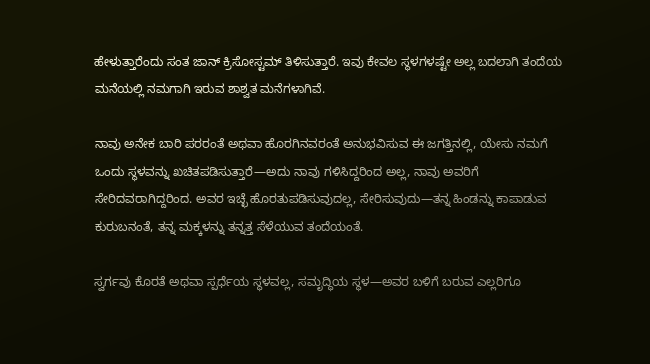ಹೇಳುತ್ತಾರೆಂದು ಸಂತ ಜಾನ್ ಕ್ರಿಸೋಸ್ಟಮ್ ತಿಳಿಸುತ್ತಾರೆ. ಇವು ಕೇವಲ ಸ್ಥಳಗಳಷ್ಟೇ ಅಲ್ಲ ಬದಲಾಗಿ ತಂದೆಯ ಮನೆಯಲ್ಲಿ ನಮಗಾಗಿ ಇರುವ ಶಾಶ್ವತ ಮನೆಗಳಾಗಿವೆ.

ನಾವು ಅನೇಕ ಬಾರಿ ಪರರಂತೆ ಅಥವಾ ಹೊರಗಿನವರಂತೆ ಅನುಭವಿಸುವ ಈ ಜಗತ್ತಿನಲ್ಲಿ, ಯೇಸು ನಮಗೆ ಒಂದು ಸ್ಥಳವನ್ನು ಖಚಿತಪಡಿಸುತ್ತಾರೆ—ಅದು ನಾವು ಗಳಿಸಿದ್ದರಿಂದ ಅಲ್ಲ, ನಾವು ಅವರಿಗೆ ಸೇರಿದವರಾಗಿದ್ದರಿಂದ. ಅವರ ಇಚ್ಛೆ ಹೊರತುಪಡಿಸುವುದಲ್ಲ, ಸೇರಿಸುವುದು—ತನ್ನ ಹಿಂಡನ್ನು ಕಾಪಾಡುವ ಕುರುಬನಂತೆ, ತನ್ನ ಮಕ್ಕಳನ್ನು ತನ್ನತ್ತ ಸೆಳೆಯುವ ತಂದೆಯಂತೆ.

ಸ್ವರ್ಗವು ಕೊರತೆ ಅಥವಾ ಸ್ಪರ್ಧೆಯ ಸ್ಥಳವಲ್ಲ, ಸಮೃದ್ಧಿಯ ಸ್ಥಳ—ಅವರ ಬಳಿಗೆ ಬರುವ ಎಲ್ಲರಿಗೂ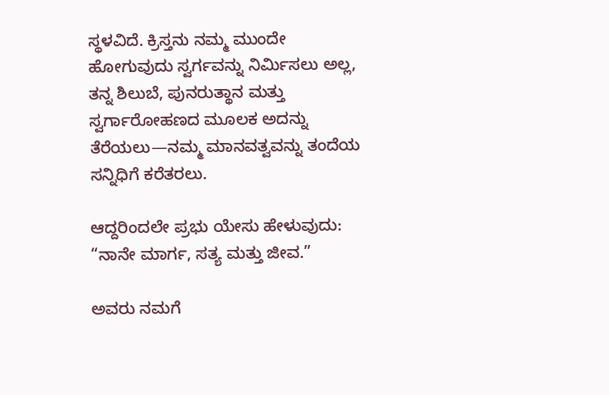ಸ್ಥಳವಿದೆ. ಕ್ರಿಸ್ತನು ನಮ್ಮ ಮುಂದೇ ಹೋಗುವುದು ಸ್ವರ್ಗವನ್ನು ನಿರ್ಮಿಸಲು ಅಲ್ಲ, ತನ್ನ ಶಿಲುಬೆ, ಪುನರುತ್ಥಾನ ಮತ್ತು ಸ್ವರ್ಗಾರೋಹಣದ ಮೂಲಕ ಅದನ್ನು ತೆರೆಯಲು—ನಮ್ಮ ಮಾನವತ್ವವನ್ನು ತಂದೆಯ ಸನ್ನಿಧಿಗೆ ಕರೆತರಲು.

ಆದ್ದರಿಂದಲೇ ಪ್ರಭು ಯೇಸು ಹೇಳುವುದು: “ನಾನೇ ಮಾರ್ಗ, ಸತ್ಯ ಮತ್ತು ಜೀವ.”

ಅವರು ನಮಗೆ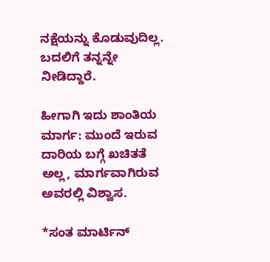ನಕ್ಷೆಯನ್ನು ಕೊಡುವುದಿಲ್ಲ. ಬದಲಿಗೆ ತನ್ನನ್ನೇ ನೀಡಿದ್ದಾರೆ.

ಹೀಗಾಗಿ ಇದು ಶಾಂತಿಯ ಮಾರ್ಗ: ಮುಂದೆ ಇರುವ ದಾರಿಯ ಬಗ್ಗೆ ಖಚಿತತೆ ಅಲ್ಲ, ಮಾರ್ಗವಾಗಿರುವ ಅವರಲ್ಲಿ ವಿಶ್ವಾಸ.

*ಸಂತ ಮಾರ್ಟಿನ್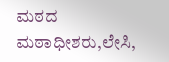ಮಠದ ಮಠಾಧೀಶರು,ಲೇಸಿ,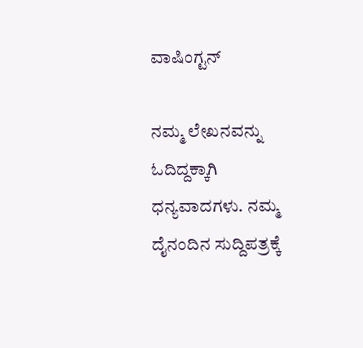ವಾಷಿಂಗ್ಟನ್

ನಮ್ಮ ಲೇಖನವನ್ನು ಓದಿದ್ದಕ್ಕಾಗಿ ಧನ್ಯವಾದಗಳು. ನಮ್ಮ ದೈನಂದಿನ ಸುದ್ದಿಪತ್ರಕ್ಕೆ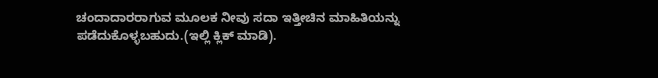ಚಂದಾದಾರರಾಗುವ ಮೂಲಕ ನೀವು ಸದಾ ಇತ್ತೀಚಿನ ಮಾಹಿತಿಯನ್ನು ಪಡೆದುಕೊಳ್ಳಬಹುದು.(ಇಲ್ಲಿ ಕ್ಲಿಕ್ ಮಾಡಿ).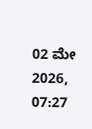02 ಮೇ 2026, 07:27